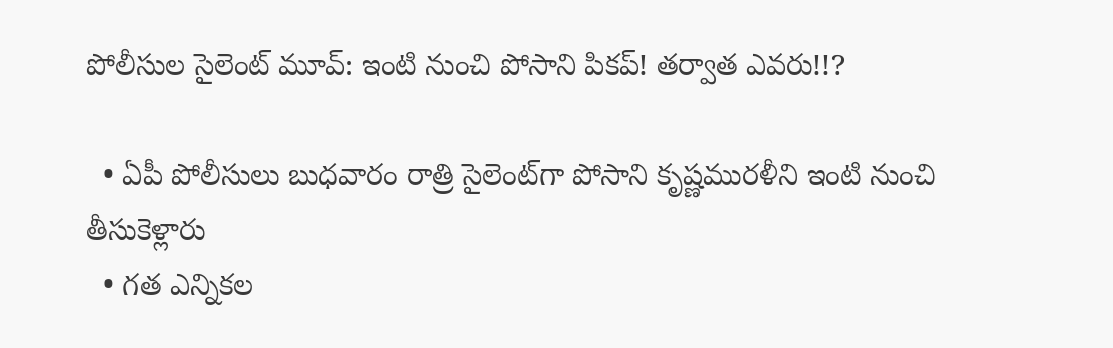పోలీసుల సైలెంట్ మూవ్: ఇంటి నుంచి పోసాని పికప్! తర్వాత ఎవరు!!?

  • ఏపీ పోలీసులు బుధవారం రాత్రి సైలెంట్‌గా పోసాని కృష్ణమురళీని ఇంటి నుంచి తీసుకెళ్లారు
  • గత ఎన్నికల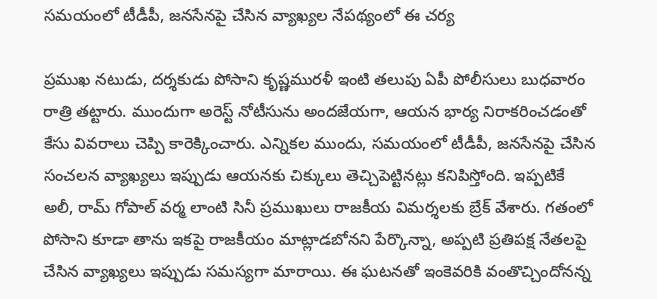సమయంలో టీడీపీ, జనసేనపై చేసిన వ్యాఖ్యల నేపథ్యంలో ఈ చర్య

ప్రముఖ నటుడు, దర్శకుడు పోసాని కృష్ణమురళీ ఇంటి తలుపు ఏపీ పోలీసులు బుధవారం రాత్రి తట్టారు. ముందుగా అరెస్ట్ నోటీసును అందజేయగా, ఆయన భార్య నిరాకరించడంతో కేసు వివరాలు చెప్పి కారెక్కించారు. ఎన్నికల ముందు, సమయంలో టీడీపీ, జనసేనపై చేసిన సంచలన వ్యాఖ్యలు ఇప్పుడు ఆయనకు చిక్కులు తెచ్చిపెట్టినట్లు కనిపిస్తోంది. ఇప్పటికే అలీ, రామ్ గోపాల్ వర్మ లాంటి సినీ ప్రముఖులు రాజకీయ విమర్శలకు బ్రేక్ వేశారు. గతంలో పోసాని కూడా తాను ఇకపై రాజకీయం మాట్లాడబోనని పేర్కొన్నా, అప్పటి ప్రతిపక్ష నేతలపై చేసిన వ్యాఖ్యలు ఇప్పుడు సమస్యగా మారాయి. ఈ ఘటనతో ఇంకెవరికి వంతొచ్చిందోనన్న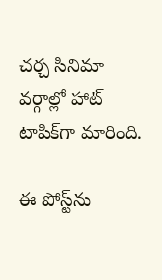చర్చ సినిమా వర్గాల్లో హాట్ టాపిక్‌గా మారింది.

ఈ పోస్ట్‌ను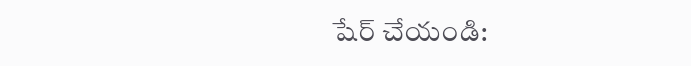షేర్ చేయండి: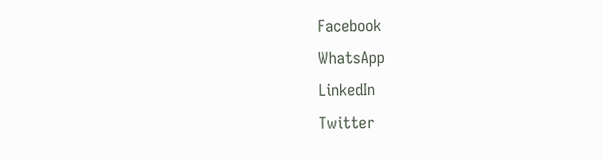Facebook
WhatsApp
LinkedIn
Twitter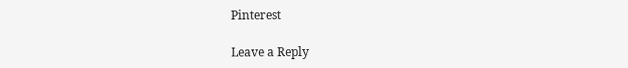Pinterest

Leave a Reply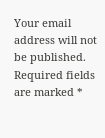Your email address will not be published. Required fields are marked *